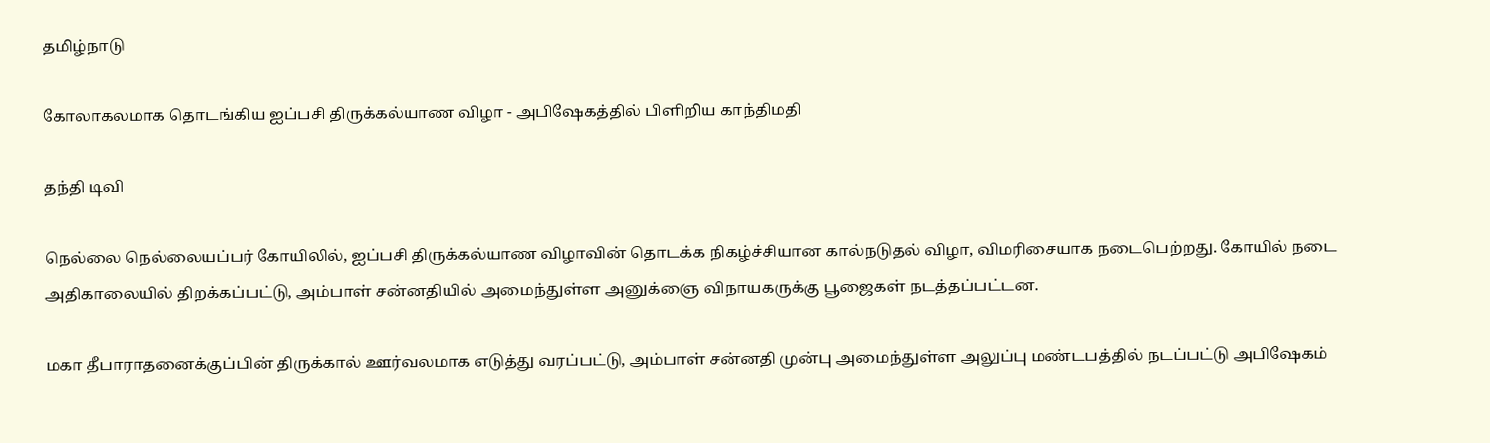தமிழ்நாடு

கோலாகலமாக தொடங்கிய ஐப்பசி திருக்கல்யாண விழா - அபிஷேகத்தில் பிளிறிய காந்திமதி

தந்தி டிவி

நெல்லை நெல்லையப்பர் கோயிலில், ஐப்பசி திருக்கல்யாண விழாவின் தொடக்க நிகழ்ச்சியான கால்நடுதல் விழா, விமரிசையாக நடைபெற்றது. கோயில் நடை அதிகாலையில் திறக்கப்பட்டு, அம்பாள் சன்னதியில் அமைந்துள்ள அனுக்ஞை விநாயகருக்கு பூஜைகள் நடத்தப்பட்டன.

மகா தீபாராதனைக்குப்பின் திருக்கால் ஊர்வலமாக எடுத்து வரப்பட்டு, அம்பாள் சன்னதி முன்பு அமைந்துள்ள அலுப்பு மண்டபத்தில் நடப்பட்டு அபிஷேகம்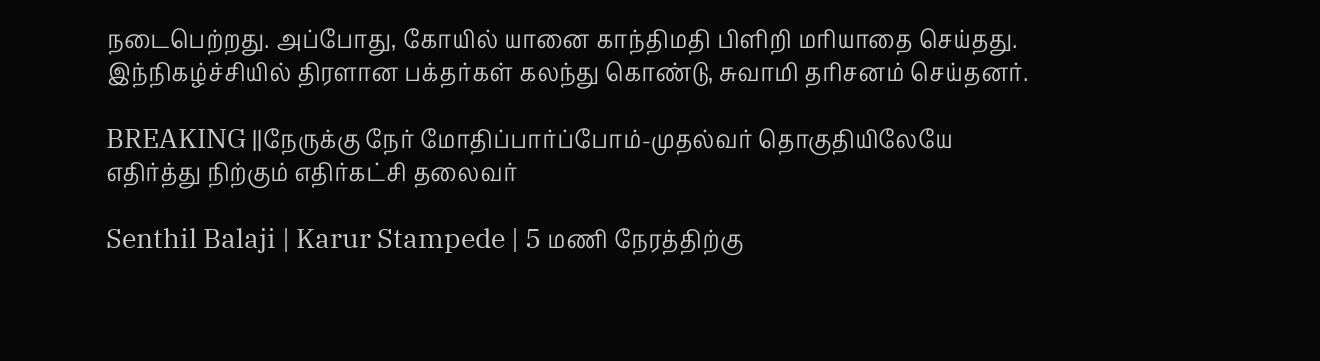நடைபெற்றது. அப்போது, கோயில் யானை காந்திமதி பிளிறி மரியாதை செய்தது. இந்நிகழ்ச்சியில் திரளான பக்தர்கள் கலந்து கொண்டு, சுவாமி தரிசனம் செய்தனர்.

BREAKING ||நேருக்கு நேர் மோதிப்பார்ப்போம்-முதல்வர் தொகுதியிலேயே எதிர்த்து நிற்கும் எதிர்கட்சி தலைவர்

Senthil Balaji | Karur Stampede | 5 மணி நேரத்திற்கு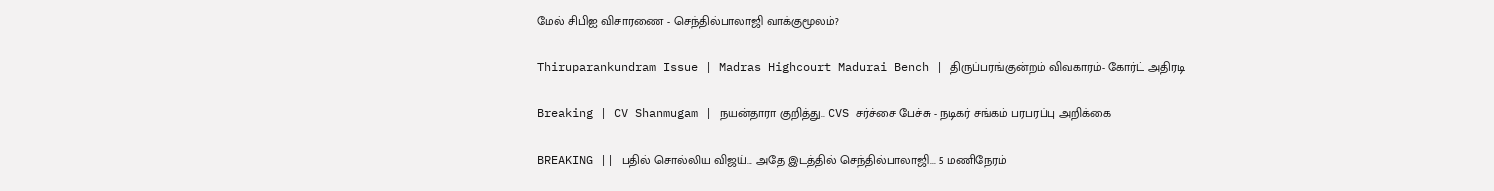மேல் சிபிஐ விசாரணை - செந்தில்பாலாஜி வாக்குமூலம்?

Thiruparankundram Issue | Madras Highcourt Madurai Bench | திருப்பரங்குன்றம் விவகாரம்- கோர்ட் அதிரடி

Breaking | CV Shanmugam | நயன்தாரா குறித்து.. CVS சர்ச்சை பேச்சு - நடிகர் சங்கம் பரபரப்பு அறிக்கை

BREAKING || பதில் சொல்லிய விஜய்... அதே இடத்தில் செந்தில்பாலாஜி... 5 மணிநேரம்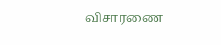விசாரணை